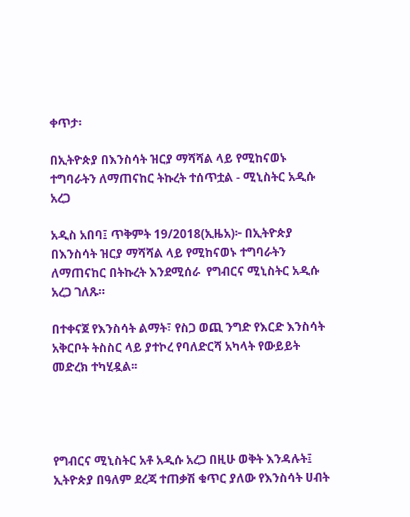ቀጥታ፡

በኢትዮጵያ በእንስሳት ዝርያ ማሻሻል ላይ የሚከናወኑ ተግባራትን ለማጠናከር ትኩረት ተሰጥቷል - ሚኒስትር አዲሱ አረጋ

አዲስ አበባ፤ ጥቅምት 19/2018(ኢዜአ)፦ በኢትዮጵያ በእንስሳት ዝርያ ማሻሻል ላይ የሚከናወኑ ተግባራትን ለማጠናከር በትኩረት እንደሚሰራ  የግብርና ሚኒስትር አዲሱ አረጋ ገለጹ።

በተቀናጀ የእንስሳት ልማት፣ የስጋ ወጪ ንግድ የእርድ እንስሳት አቅርቦት ትስስር ላይ ያተኮረ የባለድርሻ አካላት የውይይት መድረክ ተካሂዷል፡፡




የግብርና ሚኒስትር አቶ አዲሱ አረጋ በዚሁ ወቅት እንዳሉት፤ ኢትዮጵያ በዓለም ደረጃ ተጠቃሽ ቁጥር ያለው የእንስሳት ሀብት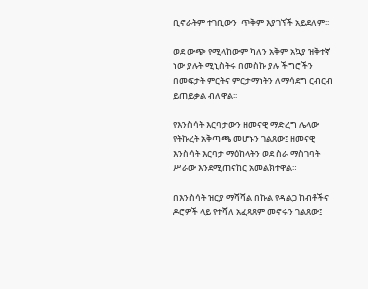ቢኖራትም ተገቢውን  ጥቅም እያገኘች አይደለም፡፡

ወደ ውጭ የሚላከውም ካለን አቅም አኳያ ዝቅተኛ ነው ያሉት ሚኒስትሩ በመስኩ ያሉ ችግሮችን በመፍታት ምርትና ምርታማነትን ለማሳደግ ርብርብ ይጠይቃል ብለዋል፡፡

የእንስሳት እርባታውን ዘመናዊ ማድረግ ሌላው የትኩረት አቅጣጫ መሆኑን ገልጸው፤ ዘመናዊ እንስሳት እርባታ ማዕከላትን ወደ ስራ ማስገባት ሥራው እንደሚጠናከር አመልክተዋል።

በእንስሳት ዝርያ ማሻሻል በኩል የዳልጋ ከብቶችና ዶሮዎች ላይ የተሻለ አፈጻጸም መኖሩን ገልጸው፤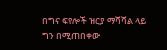በግና ፍየሎች ዝርያ ማሻሻል ላይ ግን በሚጠበቀው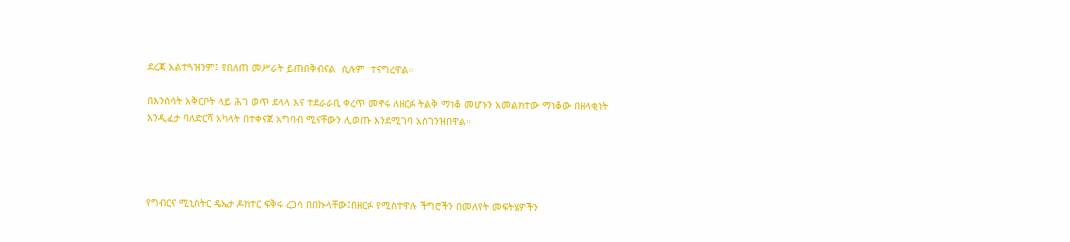ደረጃ አልተጓዝንም፤ የበለጠ መሥራት ይጠበቅብናል  ሲሉም  ተናግረዋል።

በእንስሳት አቅርቦት ላይ ሕገ ወጥ ደላላ እና ተደራራቢ ቀረጥ መኖሩ ለዘርፉ ትልቅ ማነቆ መሆኑን አመልክተው ማነቆው በዘላቂነት እንዲፈታ ባለድርሻ አካላት በተቀናጀ አግባብ ሚናቸውን ሊወጡ እንደሚገባ አስገንዝበዋል።




የግብርና ሚኒስትር ዴኤታ ዶክተር ፍቅሩ ረጋሳ በበኩላቸው፤በዘርፉ የሚስተዋሉ ችግሮችን በመለየት መፍትሄዎችን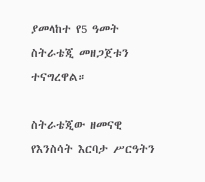ያመላከተ የ5 ዓመት ስትራቴጂ መዘጋጀቱን ተናግረዋል።

ስትራቴጂው ዘመናዊ የእንስሳት እርባታ ሥርዓትን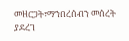መዘርጋት፣ማኀበረሰብን መሰረት ያደረገ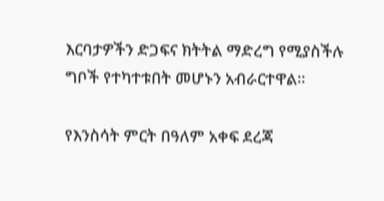እርባታዎችን ድጋፍና ክትትል ማድረግ የሚያስችሉ ግቦች የተካተቱበት መሆኑን አብራርተዋል።

የእንስሳት ምርት በዓለም አቀፍ ደረጃ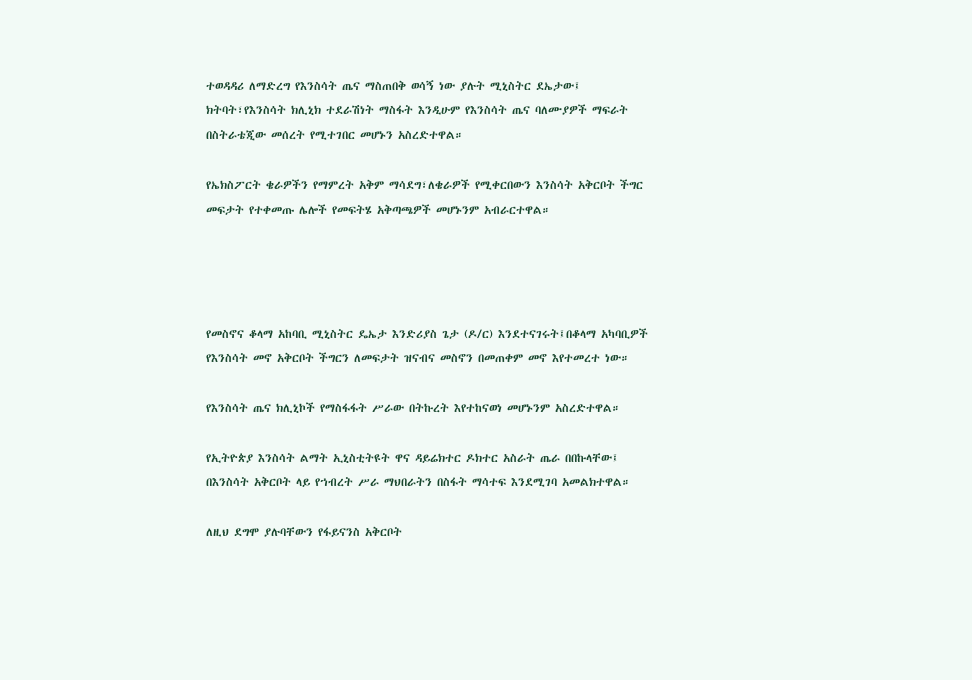ተወዳዳሪ ለማድረግ የእንስሳት ጤና ማስጠበቅ ወሳኝ ነው ያሉት ሚኒስትር ደኤታው፤ ክትባት፣የእንስሳት ክሊኒክ ተደራሽነት ማስፋት እንዲሁም የእንስሳት ጤና ባለሙያዎች ማፍራት በስትራቴጂው መሰረት የሚተገበር መሆኑን አስረድተዋል።

የኤክስፖርት ቄራዎችን የማምረት አቅም ማሳደግ፣ለቄራዎች የሚቀርበውን እንስሳት አቅርቦት ችግር መፍታት የተቀመጡ ሌሎች የመፍትሄ አቅጣጫዎች መሆኑንም አብራርተዋል።




የመስኖና ቆላማ አከባቢ ሚኒስትር ዴኤታ እንድሪያስ ጌታ (ዶ/ር) እንደተናገሩት፤በቆላማ አካባቢዎች የእንስሳት መኖ አቅርቦት ችግርን ለመፍታት ዝናብና መስኖን በመጠቀም መኖ እየተመረተ ነው።

የእንስሳት ጤና ክሊኒኮች የማስፋፋት ሥራው በትኩረት እየተከናወነ መሆኑንም አስረድተዋል።

የኢትዮጵያ እንስሳት ልማት ኢኒስቲትዩት ዋና ዳይሬክተር ዶክተር አስራት ጤራ በበኩላቸው፤ በእንስሳት አቅርቦት ላይ የኀብረት ሥራ ማህበራትን በስፋት ማሳተፍ እንደሚገባ አመልክተዋል።

ለዚህ ደግሞ ያሉባቸውን የፋይናንስ አቅርቦት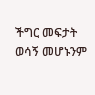ችግር መፍታት ወሳኝ መሆኑንም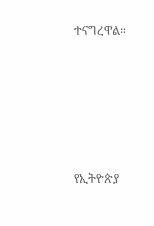ተናግረዋል።





የኢትዮጵያ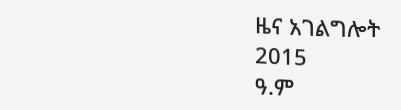ዜና አገልግሎት
2015
ዓ.ም